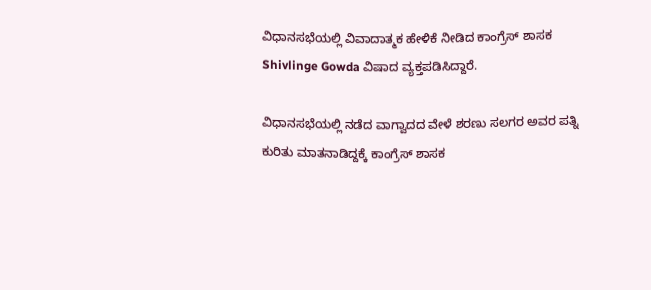ವಿಧಾನಸಭೆಯಲ್ಲಿ ವಿವಾದಾತ್ಮಕ ಹೇಳಿಕೆ ನೀಡಿದ ಕಾಂಗ್ರೆಸ್ ಶಾಸಕ Shivlinge Gowda ವಿಷಾದ ವ್ಯಕ್ತಪಡಿಸಿದ್ದಾರೆ.

ವಿಧಾನಸಭೆಯಲ್ಲಿ ನಡೆದ ವಾಗ್ವಾದದ ವೇಳೆ ಶರಣು ಸಲಗರ ಅವರ ಪತ್ನಿ ಕುರಿತು ಮಾತನಾಡಿದ್ದಕ್ಕೆ ಕಾಂಗ್ರೆಸ್ ಶಾಸಕ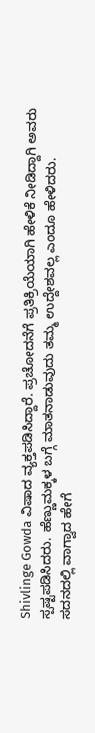Shivlinge Gowda ವಿಷಾದ ವ್ಯಕ್ತಪಡಿಸಿದ್ದಾರೆ. ಪ್ರಚೋದನೆಗೆ ಪ್ರತಿಕ್ರಿಯೆಯಾಗಿ ಹೇಳಿಕೆ ನೀಡಿದ್ದಾಗಿ ಅವರು ಸ್ಪಷ್ಟಪಡಿಸಿದರು. ಹೆಣ್ಣುಮಕ್ಕಳ ಬಗ್ಗೆ ಮಾತನಾಡುವುದು ತಮ್ಮ ಉದ್ದೇಶವಲ್ಲ ಎಂದೂ ಹೇಳಿದರು.
ಸದನದಲ್ಲಿ ವಾಗ್ವಾದ ಹೇಗೆ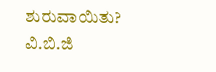ಶುರುವಾಯಿತು?
ವಿ.ಬಿ.ಜಿ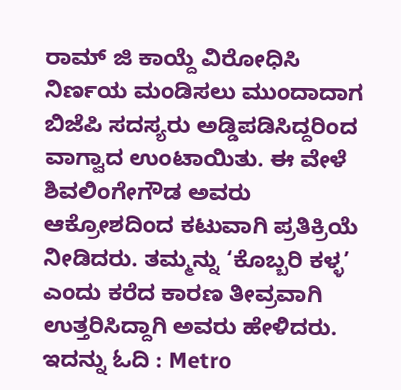ರಾಮ್ ಜಿ ಕಾಯ್ದೆ ವಿರೋಧಿಸಿ ನಿರ್ಣಯ ಮಂಡಿಸಲು ಮುಂದಾದಾಗ ಬಿಜೆಪಿ ಸದಸ್ಯರು ಅಡ್ಡಿಪಡಿಸಿದ್ದರಿಂದ ವಾಗ್ವಾದ ಉಂಟಾಯಿತು. ಈ ವೇಳೆ ಶಿವಲಿಂಗೇಗೌಡ ಅವರು ಆಕ್ರೋಶದಿಂದ ಕಟುವಾಗಿ ಪ್ರತಿಕ್ರಿಯೆ ನೀಡಿದರು. ತಮ್ಮನ್ನು ‘ಕೊಬ್ಬರಿ ಕಳ್ಳ’ ಎಂದು ಕರೆದ ಕಾರಣ ತೀವ್ರವಾಗಿ ಉತ್ತರಿಸಿದ್ದಾಗಿ ಅವರು ಹೇಳಿದರು.
ಇದನ್ನು ಓದಿ : Metro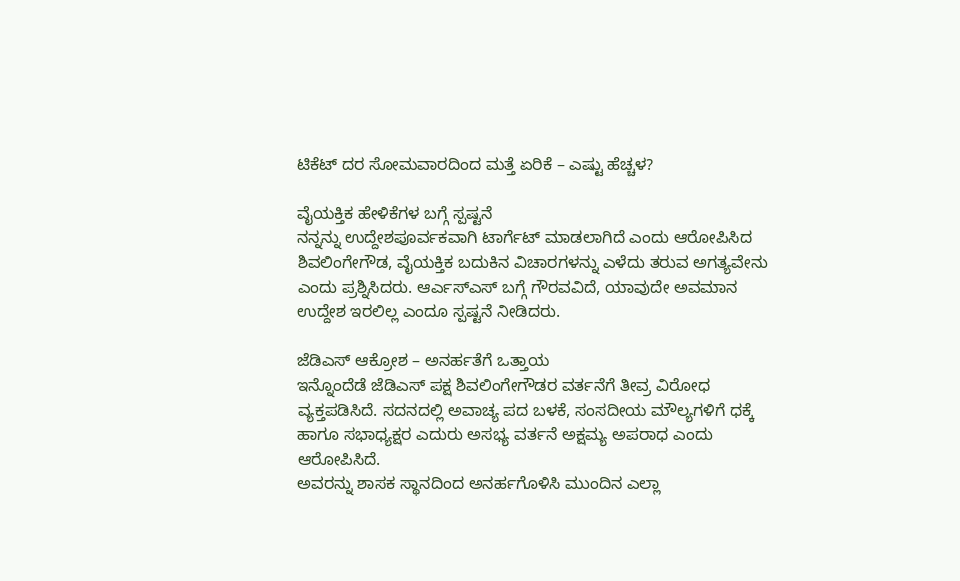ಟಿಕೆಟ್ ದರ ಸೋಮವಾರದಿಂದ ಮತ್ತೆ ಏರಿಕೆ – ಎಷ್ಟು ಹೆಚ್ಚಳ?

ವೈಯಕ್ತಿಕ ಹೇಳಿಕೆಗಳ ಬಗ್ಗೆ ಸ್ಪಷ್ಟನೆ
ನನ್ನನ್ನು ಉದ್ದೇಶಪೂರ್ವಕವಾಗಿ ಟಾರ್ಗೆಟ್ ಮಾಡಲಾಗಿದೆ ಎಂದು ಆರೋಪಿಸಿದ ಶಿವಲಿಂಗೇಗೌಡ, ವೈಯಕ್ತಿಕ ಬದುಕಿನ ವಿಚಾರಗಳನ್ನು ಎಳೆದು ತರುವ ಅಗತ್ಯವೇನು ಎಂದು ಪ್ರಶ್ನಿಸಿದರು. ಆರ್ಎಸ್ಎಸ್ ಬಗ್ಗೆ ಗೌರವವಿದೆ, ಯಾವುದೇ ಅವಮಾನ ಉದ್ದೇಶ ಇರಲಿಲ್ಲ ಎಂದೂ ಸ್ಪಷ್ಟನೆ ನೀಡಿದರು.

ಜೆಡಿಎಸ್ ಆಕ್ರೋಶ – ಅನರ್ಹತೆಗೆ ಒತ್ತಾಯ
ಇನ್ನೊಂದೆಡೆ ಜೆಡಿಎಸ್ ಪಕ್ಷ ಶಿವಲಿಂಗೇಗೌಡರ ವರ್ತನೆಗೆ ತೀವ್ರ ವಿರೋಧ ವ್ಯಕ್ತಪಡಿಸಿದೆ. ಸದನದಲ್ಲಿ ಅವಾಚ್ಯ ಪದ ಬಳಕೆ, ಸಂಸದೀಯ ಮೌಲ್ಯಗಳಿಗೆ ಧಕ್ಕೆ ಹಾಗೂ ಸಭಾಧ್ಯಕ್ಷರ ಎದುರು ಅಸಭ್ಯ ವರ್ತನೆ ಅಕ್ಷಮ್ಯ ಅಪರಾಧ ಎಂದು ಆರೋಪಿಸಿದೆ.
ಅವರನ್ನು ಶಾಸಕ ಸ್ಥಾನದಿಂದ ಅನರ್ಹಗೊಳಿಸಿ ಮುಂದಿನ ಎಲ್ಲಾ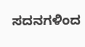ಸದನಗಳಿಂದ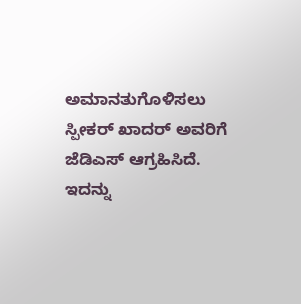ಅಮಾನತುಗೊಳಿಸಲು ಸ್ಪೀಕರ್ ಖಾದರ್ ಅವರಿಗೆ ಜೆಡಿಎಸ್ ಆಗ್ರಹಿಸಿದೆ.
ಇದನ್ನು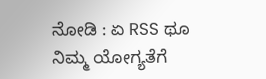ನೋಡಿ : ಏ RSS ಥೂ ನಿಮ್ಮ ಯೋಗ್ಯತೆಗೆ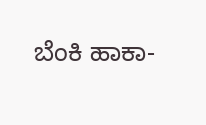ಬೆಂಕಿ ಹಾಕಾ-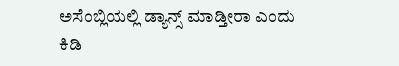ಅಸೆಂಬ್ಲಿಯಲ್ಲಿ ಡ್ಯಾನ್ಸ್ ಮಾಡ್ತೀರಾ ಎಂದು ಕಿಡಿ